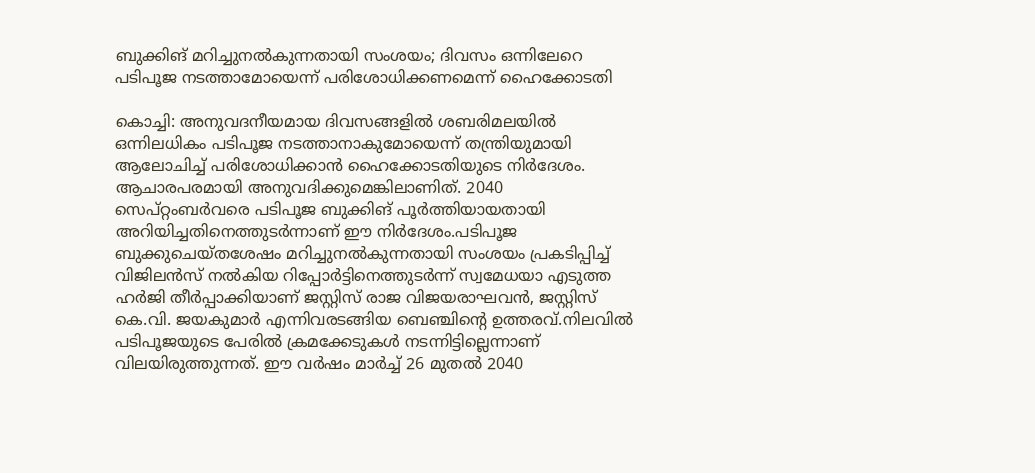ബുക്കിങ് മറിച്ചുനൽകുന്നതായി സംശയം; ദിവസം ഒന്നിലേറെ പടിപൂജ നടത്താമോയെന്ന് പരിശോധിക്കണമെന്ന് ഹൈക്കോടതി

കൊച്ചി: അനുവദനീയമായ ദിവസങ്ങളിൽ ശബരിമലയിൽ ഒന്നിലധികം പടിപൂജ നടത്താനാകുമോയെന്ന് തന്ത്രിയുമായി ആലോചിച്ച് പരിശോധിക്കാൻ ഹൈക്കോടതിയുടെ നിർദേശം. ആചാരപരമായി അനുവദിക്കുമെങ്കിലാണിത്. 2040 സെപ്റ്റംബർവരെ പടിപൂജ ബുക്കിങ് പൂർത്തിയായതായി അറിയിച്ചതിനെത്തുടർന്നാണ് ഈ നിർദേശം.പടിപൂജ ബുക്കുചെയ്തശേഷം മറിച്ചുനൽകുന്നതായി സംശയം പ്രകടിപ്പിച്ച് വിജിലൻസ് നൽകിയ റിപ്പോർട്ടിനെത്തുടർന്ന് സ്വമേധയാ എടുത്ത ഹർജി തീർപ്പാക്കിയാണ് ജസ്റ്റിസ് രാജ വിജയരാഘവൻ, ജസ്റ്റിസ് കെ.വി. ജയകുമാർ എന്നിവരടങ്ങിയ ബെഞ്ചിന്റെ ഉത്തരവ്.നിലവിൽ പടിപൂജയുടെ പേരിൽ ക്രമക്കേടുകൾ നടന്നിട്ടില്ലെന്നാണ് വിലയിരുത്തുന്നത്. ഈ വർഷം മാർച്ച് 26 മുതൽ 2040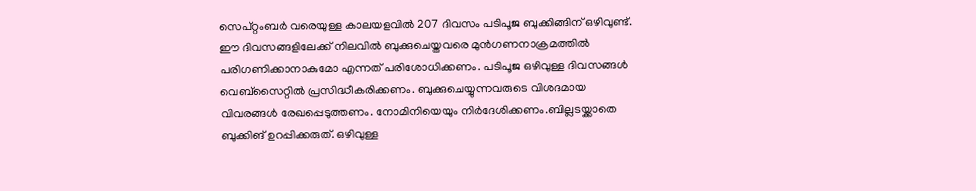സെപ്റ്റംബർ വരെയുള്ള കാലയളവിൽ 207 ദിവസം പടിപൂജ ബുക്കിങ്ങിന് ഒഴിവുണ്ട്. ഈ ദിവസങ്ങളിലേക്ക്‌ നിലവിൽ ബുക്കുചെയ്തവരെ മുൻഗണനാക്രമത്തിൽ പരിഗണിക്കാനാകുമോ എന്നത് പരിശോധിക്കണം. പടിപൂജ ഒഴിവുള്ള ദിവസങ്ങൾ വെബ്‌സൈറ്റിൽ പ്രസിദ്ധീകരിക്കണം. ബുക്കുചെയ്യുന്നവരുടെ വിശദമായ വിവരങ്ങൾ രേഖപ്പെടുത്തണം. നോമിനിയെയും നിർദേശിക്കണം.ബില്ലടയ്ക്കാതെ ബുക്കിങ് ഉറപ്പിക്കരുത്. ഒഴിവുള്ള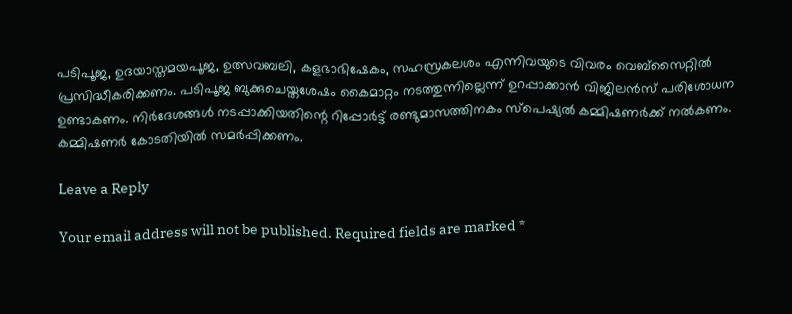പടിപൂജ, ഉദയാസ്തമയപൂജ, ഉത്സവബലി, കളഭാഭിഷേകം, സഹസ്രകലശം എന്നിവയുടെ വിവരം വെബ്‌സൈറ്റിൽ പ്രസിദ്ധീകരിക്കണം. പടിപൂജ ബുക്കുചെയ്തശേഷം കൈമാറ്റം നടത്തുന്നില്ലെന്ന് ഉറപ്പാക്കാൻ വിജിലൻസ് പരിശോധന ഉണ്ടാകണം. നിർദേശങ്ങൾ നടപ്പാക്കിയതിന്റെ റിപ്പോർട്ട് രണ്ടുമാസത്തിനകം സ്പെഷ്യൽ കമ്മിഷണർക്ക് നൽകണം. കമ്മിഷണർ കോടതിയിൽ സമർപ്പിക്കണം.

Leave a Reply

Your email address will not be published. Required fields are marked *